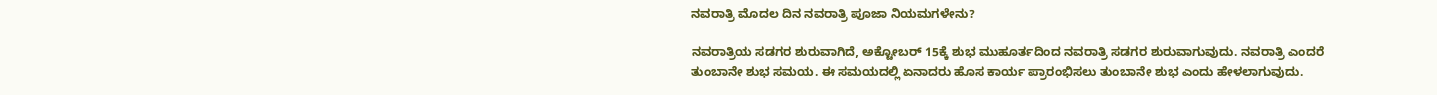ನವರಾತ್ರಿ ಮೊದಲ ದಿನ ನವರಾತ್ರಿ ಪೂಜಾ ನಿಯಮಗಳೇನು?

ನವರಾತ್ರಿಯ ಸಡಗರ ಶುರುವಾಗಿದೆ, ಅಕ್ಟೋಬರ್ 15ಕ್ಕೆ ಶುಭ ಮುಹೂರ್ತದಿಂದ ನವರಾತ್ರಿ ಸಡಗರ ಶುರುವಾಗುವುದು. ನವರಾತ್ರಿ ಎಂದರೆ ತುಂಬಾನೇ ಶುಭ ಸಮಯ. ಈ ಸಮಯದಲ್ಲಿ ಏನಾದರು ಹೊಸ ಕಾರ್ಯ ಪ್ರಾರಂಭಿಸಲು ತುಂಬಾನೇ ಶುಭ ಎಂದು ಹೇಳಲಾಗುವುದು.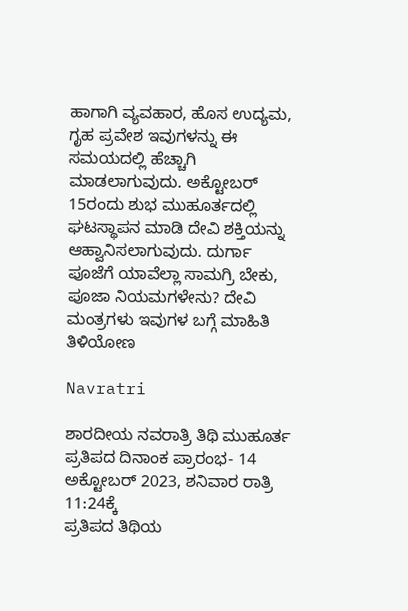ಹಾಗಾಗಿ ವ್ಯವಹಾರ, ಹೊಸ ಉದ್ಯಮ, ಗೃಹ ಪ್ರವೇಶ ಇವುಗಳನ್ನು ಈ ಸಮಯದಲ್ಲಿ ಹೆಚ್ಚಾಗಿ ಮಾಡಲಾಗುವುದು. ಅಕ್ಟೋಬರ್‌ 15ರಂದು ಶುಭ ಮುಹೂರ್ತದಲ್ಲಿ ಘಟಸ್ಥಾಪನ ಮಾಡಿ ದೇವಿ ಶಕ್ತಿಯನ್ನು ಆಹ್ವಾನಿಸಲಾಗುವುದು. ದುರ್ಗಾ ಪೂಜೆಗೆ ಯಾವೆಲ್ಲಾ ಸಾಮಗ್ರಿ ಬೇಕು, ಪೂಜಾ ನಿಯಮಗಳೇನು? ದೇವಿ ಮಂತ್ರಗಳು ಇವುಗಳ ಬಗ್ಗೆ ಮಾಹಿತಿ ತಿಳಿಯೋಣ

Navratri

ಶಾರದೀಯ ನವರಾತ್ರಿ ತಿಥಿ ಮುಹೂರ್ತ
ಪ್ರತಿಪದ ದಿನಾಂಕ ಪ್ರಾರಂಭ- 14 ಅಕ್ಟೋಬರ್ 2023, ಶನಿವಾರ ರಾತ್ರಿ 11:24ಕ್ಕೆ
ಪ್ರತಿಪದ ತಿಥಿಯ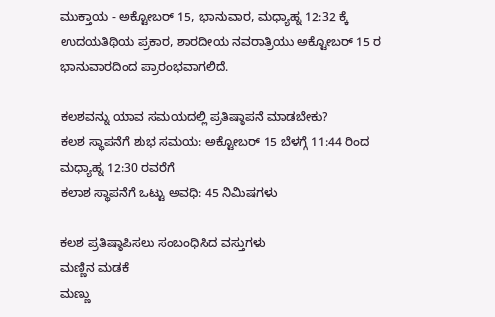ಮುಕ್ತಾಯ - ಅಕ್ಟೋಬರ್ 15, ಭಾನುವಾರ, ಮಧ್ಯಾಹ್ನ 12:32 ಕ್ಕೆ
ಉದಯತಿಥಿಯ ಪ್ರಕಾರ, ಶಾರದೀಯ ನವರಾತ್ರಿಯು ಅಕ್ಟೋಬರ್ 15 ರ ಭಾನುವಾರದಿಂದ ಪ್ರಾರಂಭವಾಗಲಿದೆ.

ಕಲಶವನ್ನು ಯಾವ ಸಮಯದಲ್ಲಿ ಪ್ರತಿಷ್ಠಾಪನೆ ಮಾಡಬೇಕು?
ಕಲಶ ಸ್ಥಾಪನೆಗೆ ಶುಭ ಸಮಯ: ಅಕ್ಟೋಬರ್ 15 ಬೆಳಗ್ಗೆ 11:44 ರಿಂದ ಮಧ್ಯಾಹ್ನ 12:30 ರವರೆಗೆ
ಕಲಾಶ ಸ್ಥಾಪನೆಗೆ ಒಟ್ಟು ಅವಧಿ: 45 ನಿಮಿಷಗಳು

ಕಲಶ ಪ್ರತಿಷ್ಠಾಪಿಸಲು ಸಂಬಂಧಿಸಿದ ವಸ್ತುಗಳು
ಮಣ್ಣಿನ ಮಡಕೆ
ಮಣ್ಣು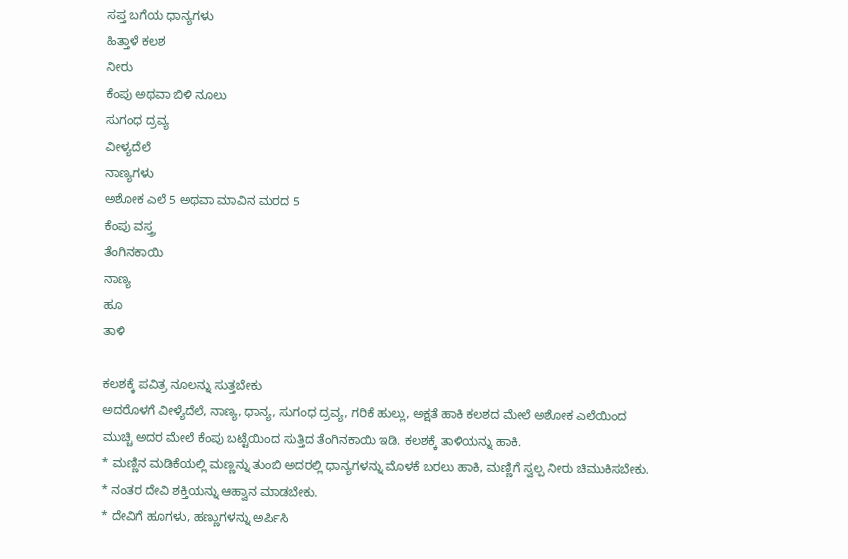ಸಪ್ತ ಬಗೆಯ ಧಾನ್ಯಗಳು
ಹಿತ್ತಾಳೆ ಕಲಶ
ನೀರು
ಕೆಂಪು ಅಥವಾ ಬಿಳಿ ನೂಲು
ಸುಗಂಧ ದ್ರವ್ಯ
ವೀಳ್ಯದೆಲೆ
ನಾಣ್ಯಗಳು
ಅಶೋಕ ಎಲೆ 5 ಅಥವಾ ಮಾವಿನ ಮರದ 5
ಕೆಂಪು ವಸ್ತ್ರ
ತೆಂಗಿನಕಾಯಿ
ನಾಣ್ಯ
ಹೂ
ತಾಳಿ

ಕಲಶಕ್ಕೆ ಪವಿತ್ರ ನೂಲನ್ನು ಸುತ್ತಬೇಕು
ಅದರೊಳಗೆ ವೀಳ್ಯೆದೆಲೆ, ನಾಣ್ಯ, ಧಾನ್ಯ, ಸುಗಂಧ ದ್ರವ್ಯ, ಗರಿಕೆ ಹುಲ್ಲು, ಅಕ್ಷತೆ ಹಾಕಿ ಕಲಶದ ಮೇಲೆ ಅಶೋಕ ಎಲೆಯಿಂದ ಮುಚ್ಚಿ ಅದರ ಮೇಲೆ ಕೆಂಪು ಬಟ್ಟೆಯಿಂದ ಸುತ್ತಿದ ತೆಂಗಿನಕಾಯಿ ಇಡಿ. ಕಲಶಕ್ಕೆ ತಾಳಿಯನ್ನು ಹಾಕಿ.
* ಮಣ್ಣಿನ ಮಡಿಕೆಯಲ್ಲಿ ಮಣ್ಣನ್ನು ತುಂಬಿ ಅದರಲ್ಲಿ ಧಾನ್ಯಗಳನ್ನು ಮೊಳಕೆ ಬರಲು ಹಾಕಿ, ಮಣ್ಣಿಗೆ ಸ್ವಲ್ಪ ನೀರು ಚಿಮುಕಿಸಬೇಕು.
* ನಂತರ ದೇವಿ ಶಕ್ತಿಯನ್ನು ಆಹ್ವಾನ ಮಾಡಬೇಕು.
* ದೇವಿಗೆ ಹೂಗಳು, ಹಣ್ಣುಗಳನ್ನು ಅರ್ಪಿಸಿ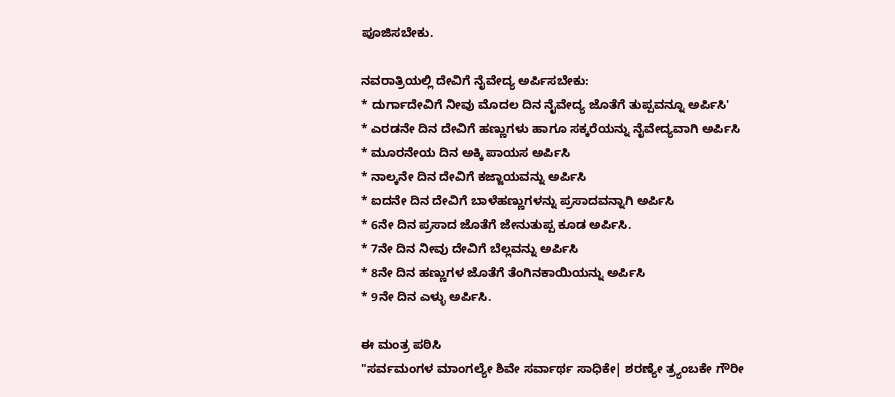ಪೂಜಿಸಬೇಕು.

ನವರಾತ್ರಿಯಲ್ಲಿ ದೇವಿಗೆ ನೈವೇದ್ಯ ಅರ್ಪಿಸಬೇಕು:
* ದುರ್ಗಾದೇವಿಗೆ ನೀವು ಮೊದಲ ದಿನ ನೈವೇದ್ಯ ಜೊತೆಗೆ ತುಪ್ಪವನ್ನೂ ಅರ್ಪಿಸಿ'
* ಎರಡನೇ ದಿನ ದೇವಿಗೆ ಹಣ್ಣುಗಳು ಹಾಗೂ ಸಕ್ಕರೆಯನ್ನು ನೈವೇದ್ಯವಾಗಿ ಅರ್ಪಿಸಿ
* ಮೂರನೇಯ ದಿನ ಅಕ್ಕಿ ಪಾಯಸ ಅರ್ಪಿಸಿ
* ನಾಲ್ಕನೇ ದಿನ ದೇವಿಗೆ ಕಜ್ಜಾಯವನ್ನು ಅರ್ಪಿಸಿ
* ಐದನೇ ದಿನ ದೇವಿಗೆ ಬಾಳೆಹಣ್ಣುಗಳನ್ನು ಪ್ರಸಾದವನ್ನಾಗಿ ಅರ್ಪಿಸಿ
* 6ನೇ ದಿನ ಪ್ರಸಾದ ಜೊತೆಗೆ ಜೇನುತುಪ್ಪ ಕೂಡ ಅರ್ಪಿಸಿ.
* 7ನೇ ದಿನ ನೀವು ದೇವಿಗೆ ಬೆಲ್ಲವನ್ನು ಅರ್ಪಿಸಿ
* 8ನೇ ದಿನ ಹಣ್ಣುಗಳ ಜೊತೆಗೆ ತೆಂಗಿನಕಾಯಿಯನ್ನು ಅರ್ಪಿಸಿ
* 9ನೇ ದಿನ ಎಳ್ಳು ಅರ್ಪಿಸಿ.

ಈ ಮಂತ್ರ ಪಠಿಸಿ
"ಸರ್ವಮಂಗಳ ಮಾಂಗಲ್ಯೇ ಶಿವೇ ಸರ್ವಾರ್ಥ ಸಾಧಿಕೇ| ಶರಣ್ಯೇ ತ್ರ್ಯಂಬಕೇ ಗೌರೀ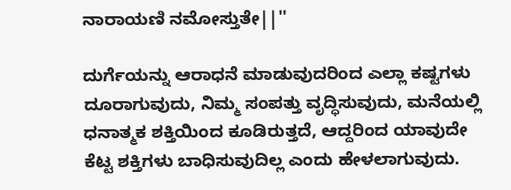ನಾರಾಯಣಿ ನಮೋಸ್ತುತೇ||''

ದುರ್ಗೆಯನ್ನು ಆರಾಧನೆ ಮಾಡುವುದರಿಂದ ಎಲ್ಲಾ ಕಷ್ಟಗಳು ದೂರಾಗುವುದು, ನಿಮ್ಮ ಸಂಪತ್ತು ವೃದ್ಧಿಸುವುದು, ಮನೆಯಲ್ಲಿ ಧನಾತ್ಮಕ ಶಕ್ತಿಯಿಂದ ಕೂಡಿರುತ್ತದೆ, ಆದ್ದರಿಂದ ಯಾವುದೇ ಕೆಟ್ಟ ಶಕ್ತಿಗಳು ಬಾಧಿಸುವುದಿಲ್ಲ ಎಂದು ಹೇಳಲಾಗುವುದು.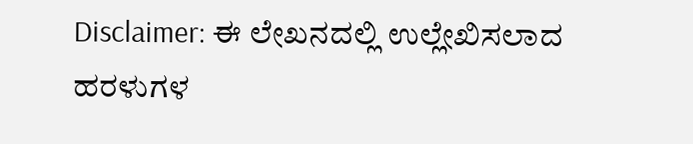Disclaimer: ಈ ಲೇಖನದಲ್ಲಿ ಉಲ್ಲೇಖಿಸಲಾದ ಹರಳುಗಳ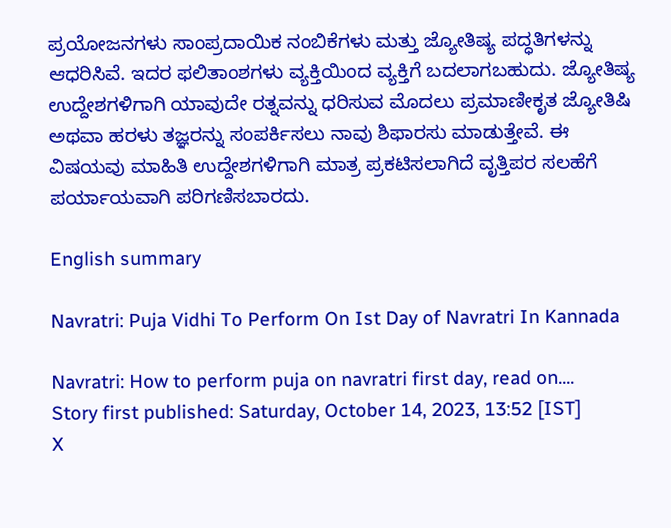ಪ್ರಯೋಜನಗಳು ಸಾಂಪ್ರದಾಯಿಕ ನಂಬಿಕೆಗಳು ಮತ್ತು ಜ್ಯೋತಿಷ್ಯ ಪದ್ಧತಿಗಳನ್ನು ಆಧರಿಸಿವೆ. ಇದರ ಫಲಿತಾಂಶಗಳು ವ್ಯಕ್ತಿಯಿಂದ ವ್ಯಕ್ತಿಗೆ ಬದಲಾಗಬಹುದು. ಜ್ಯೋತಿಷ್ಯ ಉದ್ದೇಶಗಳಿಗಾಗಿ ಯಾವುದೇ ರತ್ನವನ್ನು ಧರಿಸುವ ಮೊದಲು ಪ್ರಮಾಣೀಕೃತ ಜ್ಯೋತಿಷಿ ಅಥವಾ ಹರಳು ತಜ್ಞರನ್ನು ಸಂಪರ್ಕಿಸಲು ನಾವು ಶಿಫಾರಸು ಮಾಡುತ್ತೇವೆ. ಈ ವಿಷಯವು ಮಾಹಿತಿ ಉದ್ದೇಶಗಳಿಗಾಗಿ ಮಾತ್ರ ಪ್ರಕಟಿಸಲಾಗಿದೆ ವೃತ್ತಿಪರ ಸಲಹೆಗೆ ಪರ್ಯಾಯವಾಗಿ ಪರಿಗಣಿಸಬಾರದು.

English summary

Navratri: Puja Vidhi To Perform On Ist Day of Navratri In Kannada

Navratri: How to perform puja on navratri first day, read on....
Story first published: Saturday, October 14, 2023, 13:52 [IST]
X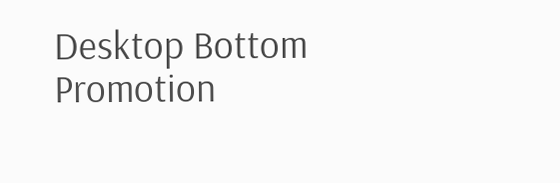Desktop Bottom Promotion